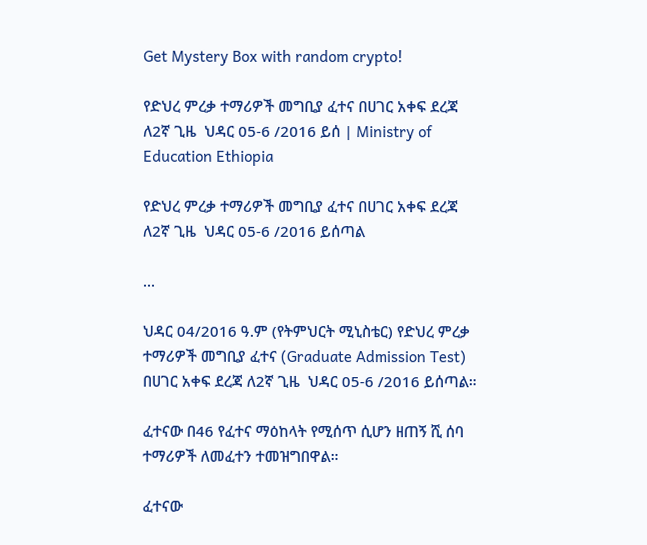Get Mystery Box with random crypto!

የድህረ ምረቃ ተማሪዎች መግቢያ ፈተና በሀገር አቀፍ ደረጃ ለ2ኛ ጊዜ  ህዳር 05-6 /2016 ይሰ | Ministry of Education Ethiopia

የድህረ ምረቃ ተማሪዎች መግቢያ ፈተና በሀገር አቀፍ ደረጃ ለ2ኛ ጊዜ  ህዳር 05-6 /2016 ይሰጣል

...

ህዳር 04/2016 ዓ.ም (የትምህርት ሚኒስቴር) የድህረ ምረቃ ተማሪዎች መግቢያ ፈተና (Graduate Admission Test) በሀገር አቀፍ ደረጃ ለ2ኛ ጊዜ  ህዳር 05-6 /2016 ይሰጣል።

ፈተናው በ46 የፈተና ማዕከላት የሚሰጥ ሲሆን ዘጠኝ ሺ ሰባ ተማሪዎች ለመፈተን ተመዝግበዋል።

ፈተናው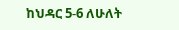ከህዳር 5-6 ለሁለት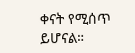ቀናት የሚሰጥ ይሆናል።